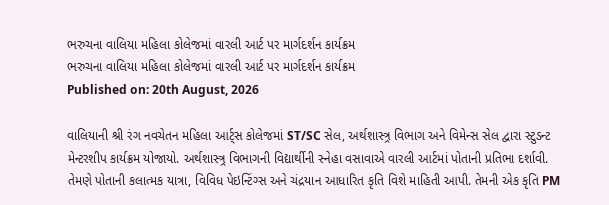ભરુચના વાલિયા મહિલા કોલેજમાં વારલી આર્ટ પર માર્ગદર્શન કાર્યક્રમ
ભરુચના વાલિયા મહિલા કોલેજમાં વારલી આર્ટ પર માર્ગદર્શન કાર્યક્રમ
Published on: 20th August, 2026

વાલિયાની શ્રી રંગ નવચેતન મહિલા આર્ટ્સ કોલેજમાં ST/SC સેલ, અર્થશાસ્ત્ર્ર વિભાગ અને વિમેન્સ સેલ દ્વારા સ્ટુડન્ટ મેન્ટરશીપ કાર્યક્રમ યોજાયો. અર્થશાસ્ત્ર્ર વિભાગની વિદ્યાર્થીની સ્નેહા વસાવાએ વારલી આર્ટમાં પોતાની પ્રતિભા દર્શાવી. તેમણે પોતાની કલાત્મક યાત્રા, વિવિધ પેઇન્ટિંગ્સ અને ચંદ્રયાન આધારિત કૃતિ વિશે માહિતી આપી. તેમની એક કૃતિ PM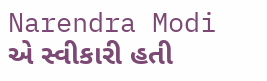Narendra Modi એ સ્વીકારી હતી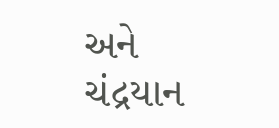અને ચંદ્રયાન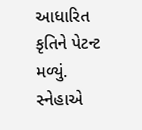આધારિત કૃતિને પેટન્ટ મળ્યું. સ્નેહાએ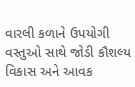વારલી કળાને ઉપયોગી વસ્તુઓ સાથે જોડી કૌશલ્ય વિકાસ અને આવક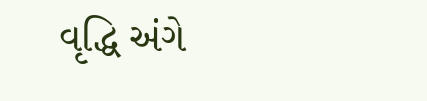વૃદ્ધિ અંગે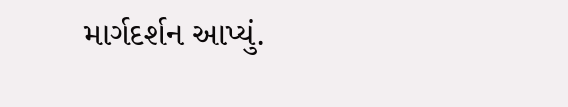માર્ગદર્શન આપ્યું.